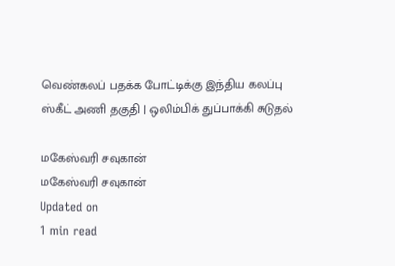வெண்கலப் பதக்க போட்டிக்கு இந்திய கலப்பு ஸ்கீட் அணி தகுதி | ஒலிம்பிக் துப்பாக்கி சுடுதல்

மகேஸ்வரி சவுகான்
மகேஸ்வரி சவுகான்
Updated on
1 min read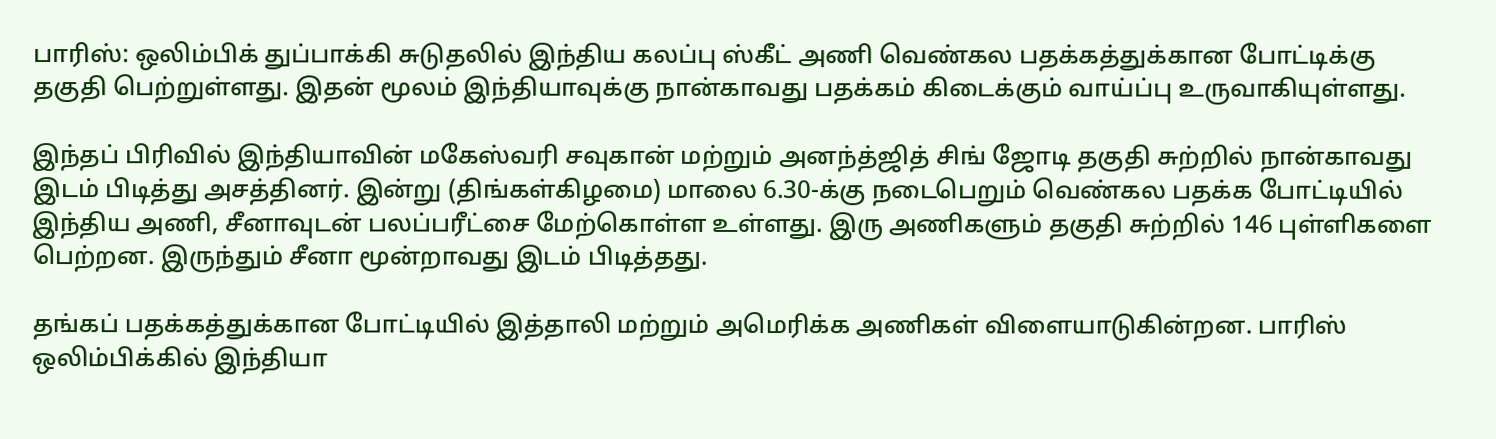பாரிஸ்: ஒலிம்பிக் துப்பாக்கி சுடுதலில் இந்திய கலப்பு ஸ்கீட் அணி வெண்கல பதக்கத்துக்கான போட்டிக்கு தகுதி பெற்றுள்ளது. இதன் மூலம் இந்தியாவுக்கு நான்காவது பதக்கம் கிடைக்கும் வாய்ப்பு உருவாகியுள்ளது.

இந்தப் பிரிவில் இந்தியாவின் மகேஸ்வரி சவுகான் மற்றும் அனந்த்ஜித் சிங் ஜோடி தகுதி சுற்றில் நான்காவது இடம் பிடித்து அசத்தினர். இன்று (திங்கள்கிழமை) மாலை 6.30-க்கு நடைபெறும் வெண்கல பதக்க போட்டியில் இந்திய அணி, சீனாவுடன் பலப்பரீட்சை மேற்கொள்ள உள்ளது. இரு அணிகளும் தகுதி சுற்றில் 146 புள்ளிகளை பெற்றன. இருந்தும் சீனா மூன்றாவது இடம் பிடித்தது.

தங்கப் பதக்கத்துக்கான போட்டியில் இத்தாலி மற்றும் அமெரிக்க அணிகள் விளையாடுகின்றன. பாரிஸ் ஒலிம்பிக்கில் இந்தியா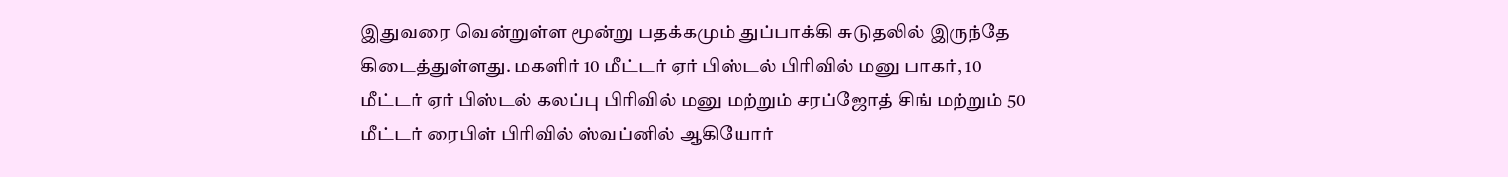இதுவரை வென்றுள்ள மூன்று பதக்கமும் துப்பாக்கி சுடுதலில் இருந்தே கிடைத்துள்ளது. மகளிர் 10 மீட்டர் ஏர் பிஸ்டல் பிரிவில் மனு பாகர், 10 மீட்டர் ஏர் பிஸ்டல் கலப்பு பிரிவில் மனு மற்றும் சரப்ஜோத் சிங் மற்றும் 50 மீட்டர் ரைபிள் பிரிவில் ஸ்வப்னில் ஆகியோர்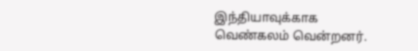இந்தியாவுக்காக வெண்கலம் வென்றனர்.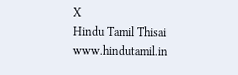X
Hindu Tamil Thisai
www.hindutamil.in